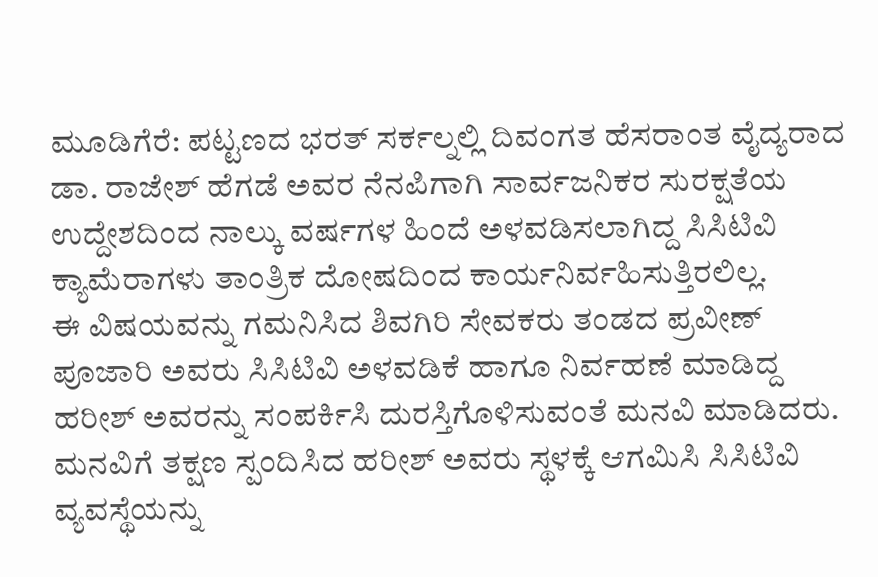ಮೂಡಿಗೆರೆ: ಪಟ್ಟಣದ ಭರತ್ ಸರ್ಕಲ್ನಲ್ಲಿ ದಿವಂಗತ ಹೆಸರಾಂತ ವೈದ್ಯರಾದ ಡಾ. ರಾಜೇಶ್ ಹೆಗಡೆ ಅವರ ನೆನಪಿಗಾಗಿ ಸಾರ್ವಜನಿಕರ ಸುರಕ್ಷತೆಯ ಉದ್ದೇಶದಿಂದ ನಾಲ್ಕು ವರ್ಷಗಳ ಹಿಂದೆ ಅಳವಡಿಸಲಾಗಿದ್ದ ಸಿಸಿಟಿವಿ ಕ್ಯಾಮೆರಾಗಳು ತಾಂತ್ರಿಕ ದೋಷದಿಂದ ಕಾರ್ಯನಿರ್ವಹಿಸುತ್ತಿರಲಿಲ್ಲ.
ಈ ವಿಷಯವನ್ನು ಗಮನಿಸಿದ ಶಿವಗಿರಿ ಸೇವಕರು ತಂಡದ ಪ್ರವೀಣ್ ಪೂಜಾರಿ ಅವರು ಸಿಸಿಟಿವಿ ಅಳವಡಿಕೆ ಹಾಗೂ ನಿರ್ವಹಣೆ ಮಾಡಿದ್ದ ಹರೀಶ್ ಅವರನ್ನು ಸಂಪರ್ಕಿಸಿ ದುರಸ್ತಿಗೊಳಿಸುವಂತೆ ಮನವಿ ಮಾಡಿದರು. ಮನವಿಗೆ ತಕ್ಷಣ ಸ್ಪಂದಿಸಿದ ಹರೀಶ್ ಅವರು ಸ್ಥಳಕ್ಕೆ ಆಗಮಿಸಿ ಸಿಸಿಟಿವಿ ವ್ಯವಸ್ಥೆಯನ್ನು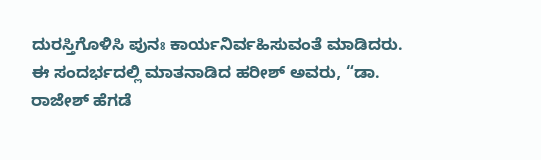ದುರಸ್ತಿಗೊಳಿಸಿ ಪುನಃ ಕಾರ್ಯನಿರ್ವಹಿಸುವಂತೆ ಮಾಡಿದರು.
ಈ ಸಂದರ್ಭದಲ್ಲಿ ಮಾತನಾಡಿದ ಹರೀಶ್ ಅವರು, “ಡಾ. ರಾಜೇಶ್ ಹೆಗಡೆ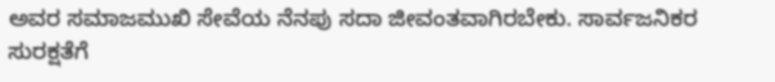ಅವರ ಸಮಾಜಮುಖಿ ಸೇವೆಯ ನೆನಪು ಸದಾ ಜೀವಂತವಾಗಿರಬೇಕು. ಸಾರ್ವಜನಿಕರ ಸುರಕ್ಷತೆಗೆ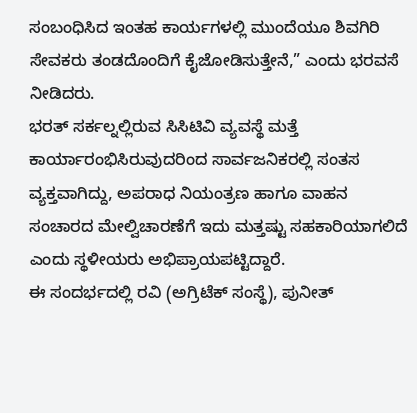ಸಂಬಂಧಿಸಿದ ಇಂತಹ ಕಾರ್ಯಗಳಲ್ಲಿ ಮುಂದೆಯೂ ಶಿವಗಿರಿ ಸೇವಕರು ತಂಡದೊಂದಿಗೆ ಕೈಜೋಡಿಸುತ್ತೇನೆ,” ಎಂದು ಭರವಸೆ ನೀಡಿದರು.
ಭರತ್ ಸರ್ಕಲ್ನಲ್ಲಿರುವ ಸಿಸಿಟಿವಿ ವ್ಯವಸ್ಥೆ ಮತ್ತೆ ಕಾರ್ಯಾರಂಭಿಸಿರುವುದರಿಂದ ಸಾರ್ವಜನಿಕರಲ್ಲಿ ಸಂತಸ ವ್ಯಕ್ತವಾಗಿದ್ದು, ಅಪರಾಧ ನಿಯಂತ್ರಣ ಹಾಗೂ ವಾಹನ ಸಂಚಾರದ ಮೇಲ್ವಿಚಾರಣೆಗೆ ಇದು ಮತ್ತಷ್ಟು ಸಹಕಾರಿಯಾಗಲಿದೆ ಎಂದು ಸ್ಥಳೀಯರು ಅಭಿಪ್ರಾಯಪಟ್ಟಿದ್ದಾರೆ.
ಈ ಸಂದರ್ಭದಲ್ಲಿ ರವಿ (ಅಗ್ರಿಟೆಕ್ ಸಂಸ್ಥೆ), ಪುನೀತ್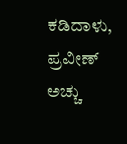ಕಡಿದಾಳು, ಪ್ರವೀಣ್ ಅಚ್ಚು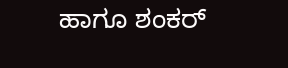ಹಾಗೂ ಶಂಕರ್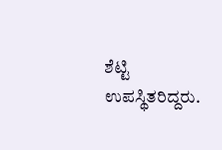ಶೆಟ್ಟಿ ಉಪಸ್ಥಿತರಿದ್ದರು.